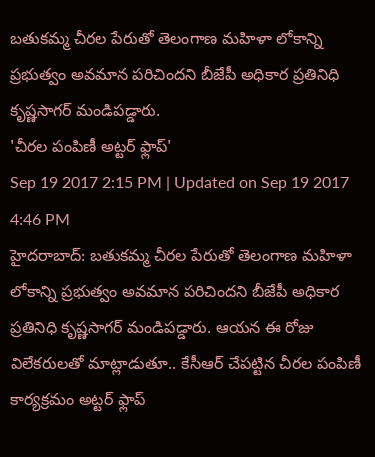బతుకమ్మ చీరల పేరుతో తెలంగాణ మహిళా లోకాన్ని ప్రభుత్వం అవమాన పరిచిందని బీజేపీ అధికార ప్రతినిధి కృష్ణసాగర్ మండిపడ్డారు.
'చీరల పంపిణీ అట్టర్ ఫ్లాప్'
Sep 19 2017 2:15 PM | Updated on Sep 19 2017 4:46 PM
హైదరాబాద్: బతుకమ్మ చీరల పేరుతో తెలంగాణ మహిళా లోకాన్ని ప్రభుత్వం అవమాన పరిచిందని బీజేపీ అధికార ప్రతినిధి కృష్ణసాగర్ మండిపడ్డారు. ఆయన ఈ రోజు విలేకరులతో మాట్లాడుతూ.. కేసీఆర్ చేపట్టిన చీరల పంపిణీ కార్యక్రమం అట్టర్ ఫ్లాప్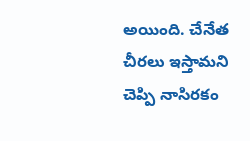అయింది. చేనేత చీరలు ఇస్తామని చెప్పి నాసిరకం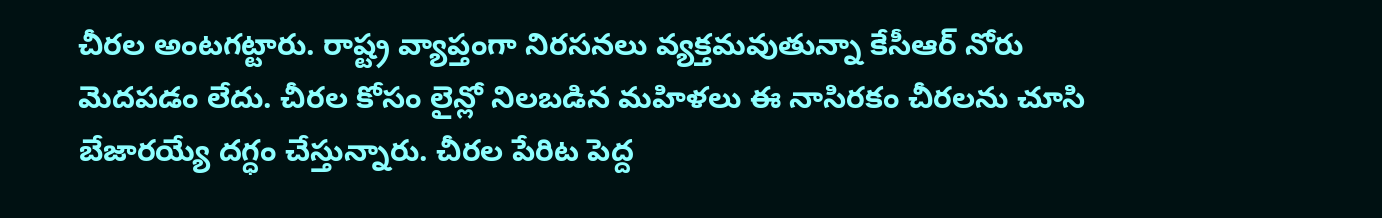చీరల అంటగట్టారు. రాష్ట్ర వ్యాప్తంగా నిరసనలు వ్యక్తమవుతున్నా కేసీఆర్ నోరు మెదపడం లేదు. చీరల కోసం లైన్లో నిలబడిన మహిళలు ఈ నాసిరకం చీరలను చూసి బేజారయ్యే దగ్ధం చేస్తున్నారు. చీరల పేరిట పెద్ద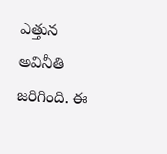ఎత్తున అవినీతి జరిగింది. ఈ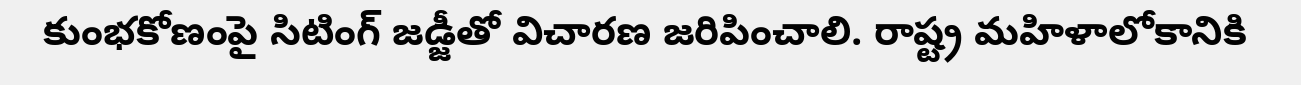కుంభకోణంపై సిటింగ్ జడ్జీతో విచారణ జరిపించాలి. రాష్ట్ర మహిళాలోకానికి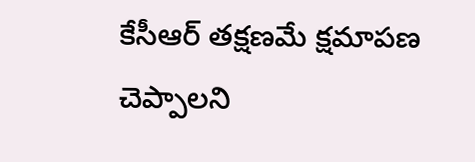కేసీఆర్ తక్షణమే క్షమాపణ చెప్పాలని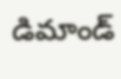డిమాండ్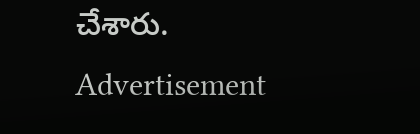చేశారు.
Advertisement